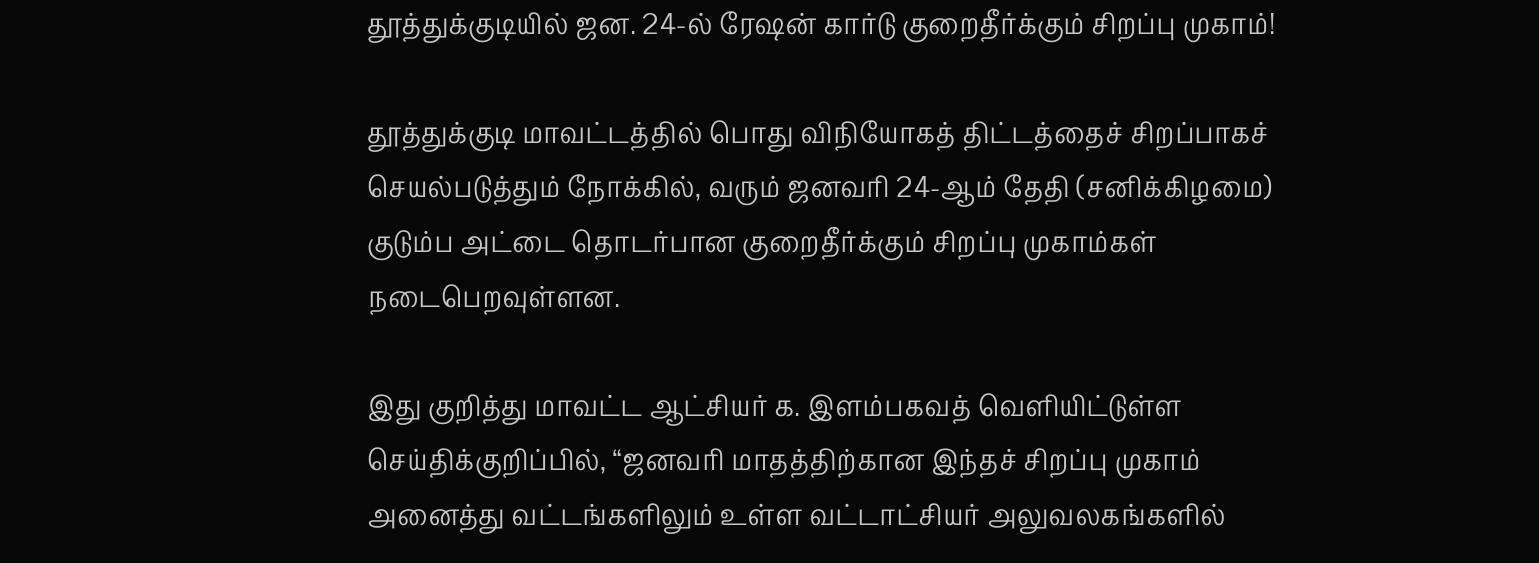தூத்துக்குடியில் ஜன. 24-ல் ரேஷன் கார்டு குறைதீர்க்கும் சிறப்பு முகாம்!

தூத்துக்குடி மாவட்டத்தில் பொது விநியோகத் திட்டத்தைச் சிறப்பாகச் செயல்படுத்தும் நோக்கில், வரும் ஜனவரி 24-ஆம் தேதி (சனிக்கிழமை) குடும்ப அட்டை தொடர்பான குறைதீர்க்கும் சிறப்பு முகாம்கள் நடைபெறவுள்ளன.

இது குறித்து மாவட்ட ஆட்சியர் க. இளம்பகவத் வெளியிட்டுள்ள செய்திக்குறிப்பில், “ஜனவரி மாதத்திற்கான இந்தச் சிறப்பு முகாம் அனைத்து வட்டங்களிலும் உள்ள வட்டாட்சியர் அலுவலகங்களில்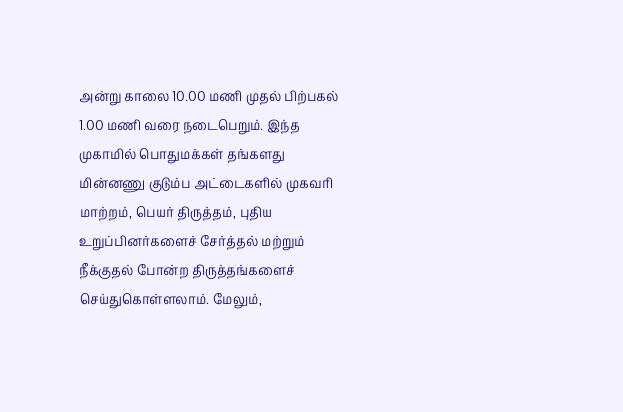அன்று காலை 10.00 மணி முதல் பிற்பகல் 1.00 மணி வரை நடைபெறும். இந்த முகாமில் பொதுமக்கள் தங்களது மின்னணு குடும்ப அட்டைகளில் முகவரி மாற்றம், பெயர் திருத்தம், புதிய உறுப்பினர்களைச் சேர்த்தல் மற்றும் நீக்குதல் போன்ற திருத்தங்களைச் செய்துகொள்ளலாம். மேலும்,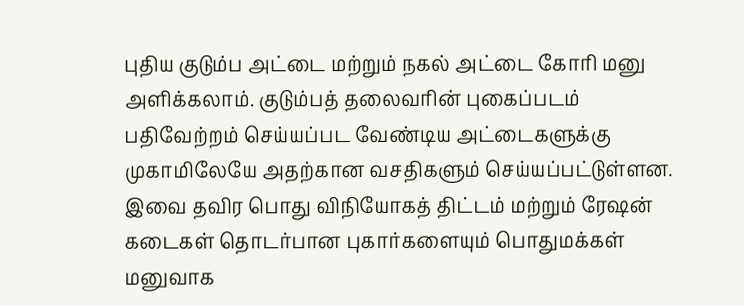புதிய குடும்ப அட்டை மற்றும் நகல் அட்டை கோரி மனு அளிக்கலாம். குடும்பத் தலைவரின் புகைப்படம் பதிவேற்றம் செய்யப்பட வேண்டிய அட்டைகளுக்கு முகாமிலேயே அதற்கான வசதிகளும் செய்யப்பட்டுள்ளன. இவை தவிர பொது விநியோகத் திட்டம் மற்றும் ரேஷன் கடைகள் தொடர்பான புகார்களையும் பொதுமக்கள் மனுவாக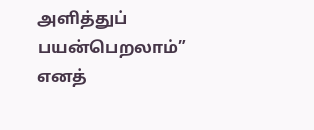அளித்துப் பயன்பெறலாம்” எனத்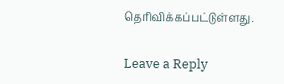தெரிவிக்கப்பட்டுள்ளது.

Leave a Reply